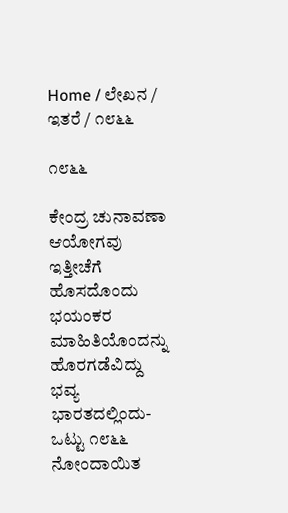Home / ಲೇಖನ / ಇತರೆ / ೧೮೬೬

೧೮೬೬

ಕೇಂದ್ರ ಚುನಾವಣಾ ಆಯೋಗವು ಇತ್ತೀಚೆಗೆ ಹೊಸದೊಂದು ಭಯಂಕರ ಮಾಹಿತಿಯೊಂದನ್ನು ಹೊರಗಡೆವಿದ್ದು ಭವ್ಯ ಭಾರತದಲ್ಲಿಂದು- ಒಟ್ಟು ೧೮೬೬ ನೋಂದಾಯಿತ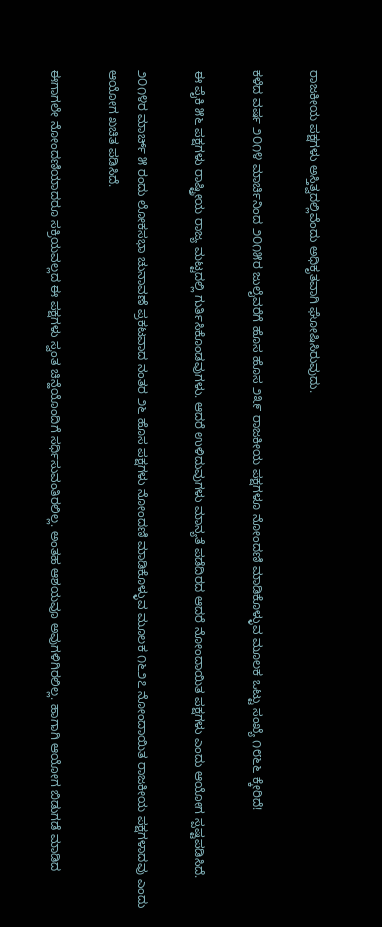ರಾಜಕೀಯ ಪಕ್ಷಗಳು ಅಸ್ತಿತ್ವದಲ್ಲಿವೆಂದು ಅಧಿಕೃತವಾಗಿ ಘೋಷಿಸಿರುವುದು.

ಕಳೆದ ವರ್ಷ ೨೦೧೪ ಮಾರ್ಚಿನಿಂದ ೨೦೧೫ರ ಜುಲೈವರೆಗೆ ಹೊಸ ಹೊಸ ೨೩೯ ರಾಜಕೀಯ ಪಕ್ಷಗಳೂ ನೋಂದಣಿ ಮಾಡಿಕೊಳ್ಳುವ ಮೂಲಕ ಒಟ್ಟು ಸಂಖ್ಯೆ ೧೮೬೬ ಕ್ಕೇರಿದೆ!

ಈ ಪೈಕಿ ೫೬ ಪಕ್ಷಗಳು ರಾಷ್ಟ್ರೀಯ ರಾಜ್ಯ ಮಟ್ಟದಲ್ಲಿ ಗುರ್ತಿಸಿಕೊಂಡವುಗಳು. ಆದರೆ ಉಳಿದುವುಗಳು ಮಾನ್ಯತೆ ಪಡೆದಿರದ ಆದರೆ ನೋಂದಾಯಿತ ಪಕ್ಷಗಳು ಎಂದು ಆಯೋಗ ಸ್ಪಷ್ಟಪಡಿಸಿದೆ.

೨೦೧೪ರ ಮಾರ್ಚ್ ೫ ರಂದು ಲೋಕಸಭಾ ಚುನಾವಣೆ ಪ್ರಕಟವಾದ ನಂತರ ೨೬ ಹೊಸ ಪಕ್ಷಗಳು ನೋಂದಣಿ ಮಾಡಿಕೊಳ್ಳುವ ಮೂಲಕ ೧೬೨೭ ನೋಂದಾಯಿತ ರಾಜಕೀಯ ಪಕ್ಷಗಳಾದವು ಎಂದು ಆಯೋಗ ಖಚಿತ ಪಡಿಸಿದೆ.

ಈಗಾಗಲೇ ನೋಂದಣಿಯಾದರೂ ಸಕ್ರಿಯವಲ್ಲದ ಈ ಪಕ್ಷಗಳು ಸ್ವಂತ ಚಿನ್ಹೆಯೊಂದಿಗೆ ಸರ್ಧಿಸುವಂತಿರಲಿಲ್ಲ. ಅಂತಹ ಆಶಯವೂ ಅವುಗಳಿಗಿರಲಿಲ್ಲ. ಹಾಗಾಗಿ ಆಯೋಗ ಬಿಡುಗಡೆ ಮಾಡಿದ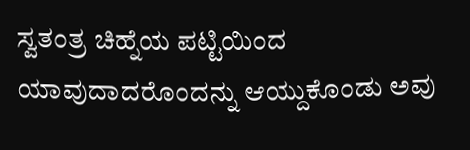ಸ್ವತಂತ್ರ ಚಿಹ್ನೆಯ ಪಟ್ಟಿಯಿಂದ ಯಾವುದಾದರೊಂದನ್ನು ಆಯ್ದುಕೊಂಡು ಅವು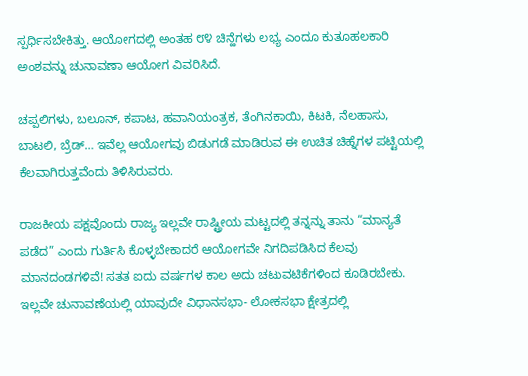ಸ್ಪರ್ಧಿಸಬೇಕಿತ್ತು. ಆಯೋಗದಲ್ಲಿ ಅಂತಹ ೮೪ ಚಿನ್ಹೆಗಳು ಲಭ್ಯ ಎಂದೂ ಕುತೂಹಲಕಾರಿ ಅಂಶವನ್ನು ಚುನಾವಣಾ ಆಯೋಗ ವಿವರಿಸಿದೆ.

ಚಪ್ಪಲಿಗಳು, ಬಲೂನ್, ಕಪಾಟ, ಹವಾನಿಯಂತ್ರಕ, ತೆಂಗಿನಕಾಯಿ, ಕಿಟಕಿ, ನೆಲಹಾಸು, ಬಾಟಲಿ, ಬ್ರೆಡ್… ಇವೆಲ್ಲ ಆಯೋಗವು ಬಿಡುಗಡೆ ಮಾಡಿರುವ ಈ ಉಚಿತ ಚಿಹ್ನೆಗಳ ಪಟ್ಟಿಯಲ್ಲಿ ಕೆಲವಾಗಿರುತ್ತವೆಂದು ತಿಳಿಸಿರುವರು.

ರಾಜಕೀಯ ಪಕ್ಷವೊಂದು ರಾಜ್ಯ ಇಲ್ಲವೇ ರಾಷ್ಟ್ರೀಯ ಮಟ್ಟದಲ್ಲಿ ತನ್ನನ್ನು ತಾನು “ಮಾನ್ಯತೆ ಪಡೆದ” ಎಂದು ಗುರ್ತಿಸಿ ಕೊಳ್ಳಬೇಕಾದರೆ ಆಯೋಗವೇ ನಿಗದಿಪಡಿಸಿದ ಕೆಲವು ಮಾನದಂಡಗಳಿವೆ! ಸತತ ಐದು ವರ್ಷಗಳ ಕಾಲ ಅದು ಚಟುವಟಿಕೆಗಳಿಂದ ಕೂಡಿರಬೇಕು. ಇಲ್ಲವೇ ಚುನಾವಣೆಯಲ್ಲಿ ಯಾವುದೇ ವಿಧಾನಸಭಾ- ಲೋಕಸಭಾ ಕ್ಷೇತ್ರದಲ್ಲಿ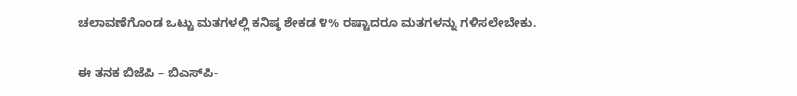ಚಲಾವಣೆಗೊಂಡ ಒಟ್ಟು ಮತಗಳಲ್ಲಿ ಕನಿಷ್ಠ ಶೇಕಡ ೪% ರಷ್ಟಾದರೂ ಮತಗಳನ್ನು ಗಳಿಸಲೇಬೇಕು.

ಈ ತನಕ ಬಿಜೆಪಿ – ಬಿ‌ಎಸ್‌ಪಿ-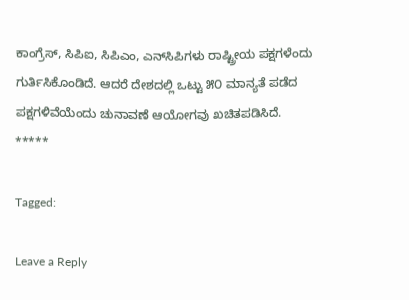ಕಾಂಗ್ರೆಸ್, ಸಿಪಿ‌ಐ, ಸಿಪಿ‌ಎಂ, ಎನ್‌ಸಿಪಿಗಳು ರಾಷ್ಟ್ರೀಯ ಪಕ್ಷಗಳೆಂದು ಗುರ್ತಿಸಿಕೊಂಡಿದೆ. ಆದರೆ ದೇಶದಲ್ಲಿ ಒಟ್ಟು ೫೦ ಮಾನ್ಯತೆ ಪಡೆದ ಪಕ್ಷಗಳಿವೆಯೆಂದು ಚುನಾವಣೆ ಆಯೋಗವು ಖಚಿತಪಡಿಸಿದೆ.
*****

Tagged:

Leave a Reply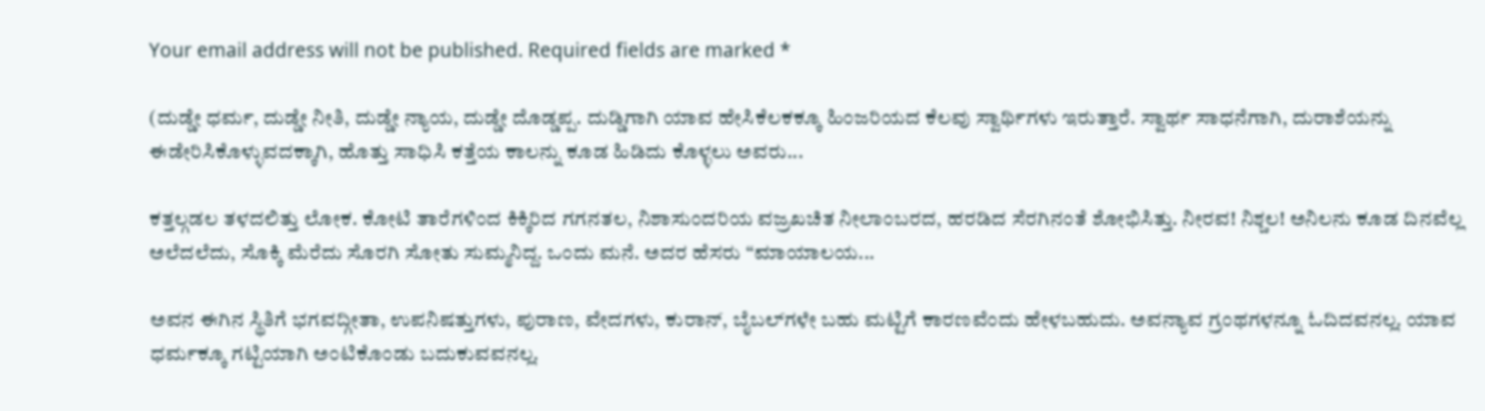Your email address will not be published. Required fields are marked *

(ದುಡ್ಡೇ ಧರ್ಮ, ದುಡ್ಡೇ ನೀತಿ, ದುಡ್ಡೇ ನ್ಯಾಯ, ದುಡ್ಡೇ ದೊಡ್ಡಪ್ಪ. ದುಡ್ಡಿಗಾಗಿ ಯಾವ ಹೇಸಿಕೆಲಕಕ್ಕೂ ಹಿಂಜರಿಯದ ಕೆಲವು ಸ್ವಾರ್ಥಿಗಳು ಇರುತ್ತಾರೆ. ಸ್ವಾರ್ಥ ಸಾಧನೆಗಾಗಿ, ದುರಾಶೆಯನ್ನು ಈಡೇರಿಸಿಕೊಳ್ಳುವದಕ್ಕಾಗಿ, ಹೊತ್ತು ಸಾಧಿಸಿ ಕತ್ತೆಯ ಕಾಲನ್ನು ಕೂಡ ಹಿಡಿದು ಕೊಳ್ಳಲು ಅವರು...

ಕತ್ತಲ್ಗಡಲ ತಳದಲಿತ್ತು ಲೋಕ. ಕೋಟಿ ತಾರೆಗಳಿಂದ ಕಿಕ್ಕಿರಿದ ಗಗನತಲ, ನಿಶಾಸುಂದರಿಯ ವಜ್ರಖಚಿತ ನೀಲಾಂಬರದ, ಹರಡಿದ ಸೆರಗಿನಂತೆ ಶೋಭಿಸಿತ್ತು. ನೀರವ! ನಿಶ್ಚಲ! ಅನಿಲನು ಕೂಡ ದಿನವೆಲ್ಲ ಅಲೆದಲೆದು, ಸೊಕ್ಕಿ ಮೆರೆದು ಸೊರಗಿ ಸೋತು ಸುಮ್ಮನಿದ್ದ. ಒಂದು ಮನೆ. ಅದರ ಹೆಸರು “ಮಾಯಾಲಯ...

ಅವನ ಈಗಿನ ಸ್ಥಿತಿಗೆ ಭಗವದ್ಗೀತಾ, ಉಪನಿಷತ್ತುಗಳು, ಪುರಾಣ, ವೇದಗಳು, ಕುರಾನ್, ಬೈಬಲ್‌ಗಳೇ ಬಹು ಮಟ್ಟಿಗೆ ಕಾರಣವೆಂದು ಹೇಳಬಹುದು. ಅವನ್ಯಾವ ಗ್ರಂಥಗಳನ್ನೂ ಓದಿದವನಲ್ಲ. ಯಾವ ಧರ್ಮಕ್ಕೂ ಗಟ್ಟಿಯಾಗಿ ಅಂಟಿಕೊಂಡು ಬದುಕುವವನಲ್ಲ.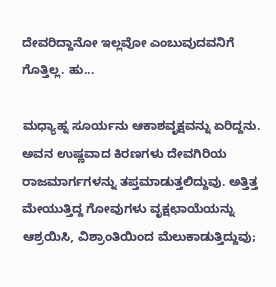ದೇವರಿದ್ದಾನೋ ಇಲ್ಲವೋ ಎಂಬುವುದವನಿಗೆ ಗೊತ್ತಿಲ್ಲ. ಹು...

ಮಧ್ಯಾಹ್ನ ಸೂರ್ಯನು ಆಕಾಶವೃಕ್ಷವನ್ನು ಏರಿದ್ದನು. ಅವನ ಉಷ್ಣವಾದ ಕಿರಣಗಳು ದೇವಗಿರಿಯ ರಾಜಮಾರ್ಗಗಳನ್ನು ತಪ್ತಮಾಡುತ್ತಲಿದ್ದುವು. ಅತ್ತಿತ್ತ ಮೇಯುತ್ತಿದ್ದ ಗೋವುಗಳು ವೃಕ್ಷಛಾಯೆಯನ್ನು ಆಶ್ರಯಿಸಿ, ವಿಶ್ರಾಂತಿಯಿಂದ ಮೆಲುಕಾಡುತ್ತಿದ್ದುವು;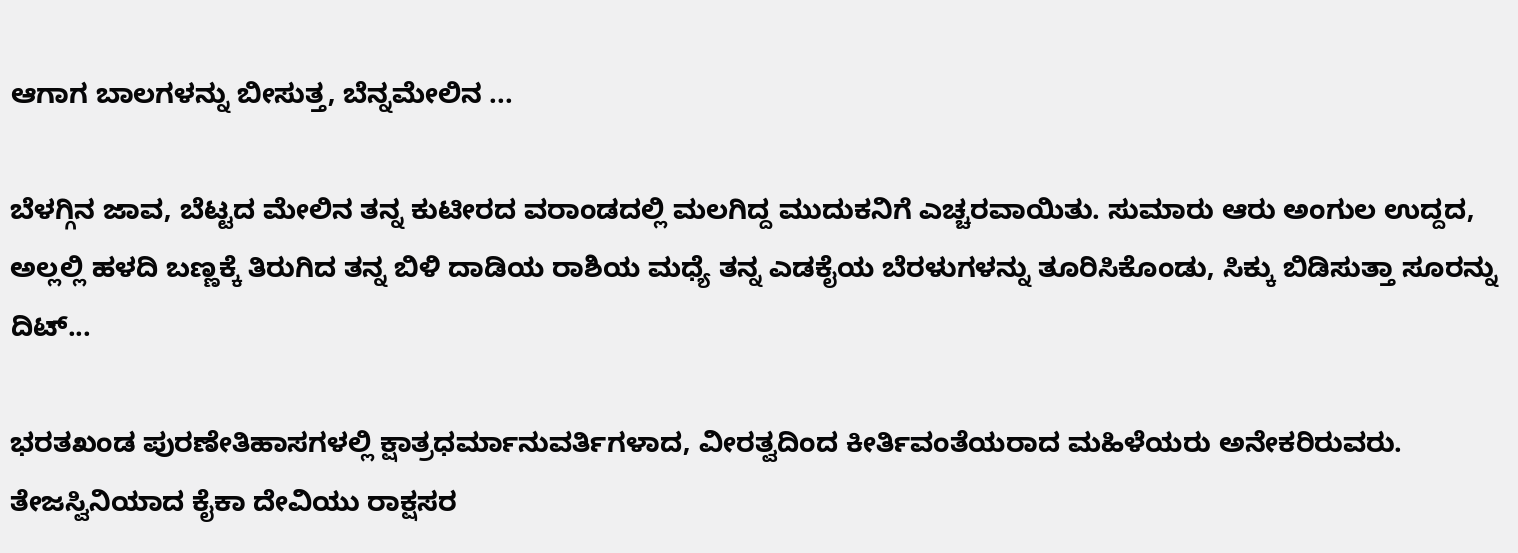ಆಗಾಗ ಬಾಲಗಳನ್ನು ಬೀಸುತ್ತ, ಬೆನ್ನಮೇಲಿನ ...

ಬೆಳಗ್ಗಿನ ಜಾವ, ಬೆಟ್ಟದ ಮೇಲಿನ ತನ್ನ ಕುಟೀರದ ವರಾಂಡದಲ್ಲಿ ಮಲಗಿದ್ದ ಮುದುಕನಿಗೆ ಎಚ್ಚರವಾಯಿತು. ಸುಮಾರು ಆರು ಅಂಗುಲ ಉದ್ದದ, ಅಲ್ಲಲ್ಲಿ ಹಳದಿ ಬಣ್ಣಕ್ಕೆ ತಿರುಗಿದ ತನ್ನ ಬಿಳಿ ದಾಡಿಯ ರಾಶಿಯ ಮಧ್ಯೆ ತನ್ನ ಎಡಕೈಯ ಬೆರಳುಗಳನ್ನು ತೂರಿಸಿಕೊಂಡು, ಸಿಕ್ಕು ಬಿಡಿಸುತ್ತಾ ಸೂರನ್ನು ದಿಟ್...

ಭರತಖಂಡ ಪುರಣೇತಿಹಾಸಗಳಲ್ಲಿ ಕ್ಷಾತ್ರಧರ್ಮಾನುವರ್ತಿಗಳಾದ, ವೀರತ್ವದಿಂದ ಕೀರ್ತಿವಂತೆಯರಾದ ಮಹಿಳೆಯರು ಅನೇಕರಿರುವರು. ತೇಜಸ್ವಿನಿಯಾದ ಕೈಕಾ ದೇವಿಯು ರಾಕ್ಷಸರ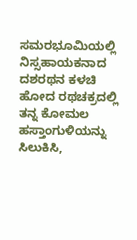ಸಮರಭೂಮಿಯಲ್ಲಿ ನಿಸ್ಸಹಾಯಕನಾದ ದಶರಥನ ಕಳಚಿ ಹೋದ ರಥಚಕ್ರದಲ್ಲಿ ತನ್ನ ಕೋಮಲ ಹಸ್ತಾಂಗುಳಿಯನ್ನು ಸಿಲುಕಿಸಿ,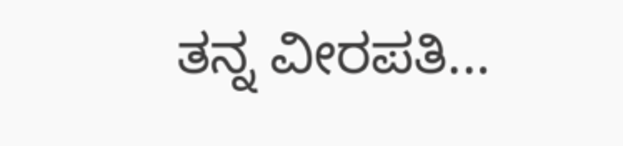ತನ್ನ ವೀರಪತಿ...